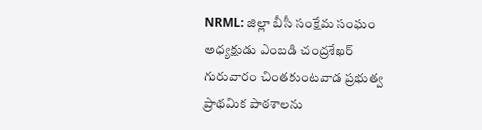NRML: జిల్లా బీసీ సంక్షేమ సంఘం అధ్యక్షుడు ఎంబడి చంద్రశేఖర్ గురువారం చింతకుంటవాడ ప్రభుత్వ ప్రాథమిక పాఠశాలను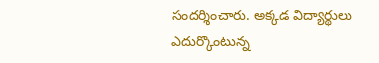సందర్శించారు. అక్కడ విద్యార్థులు ఎదుర్కొంటున్న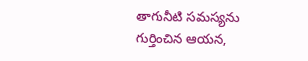తాగునీటి సమస్యను గుర్తించిన ఆయన,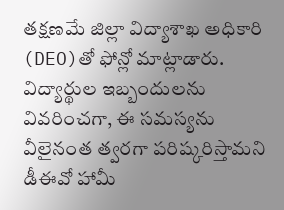తక్షణమే జిల్లా విద్యాశాఖ అధికారి (DEO)తో ఫోన్లో మాట్లాడారు. విద్యార్థుల ఇబ్బందులను వివరించగా, ఈ సమస్యను వీలైనంత త్వరగా పరిష్కరిస్తామని డీఈవో హామీ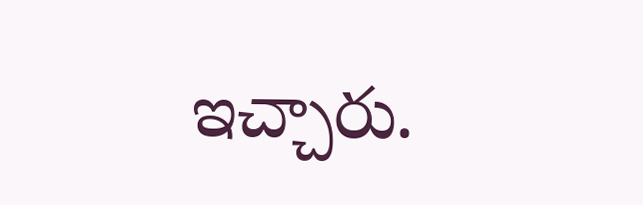ఇచ్చారు.